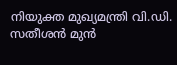നിയുക്ത മുഖ്യമന്ത്രി വി.ഡി. സതീശൻ മുൻ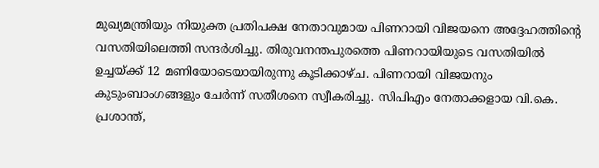മുഖ്യമന്ത്രിയും നിയുക്ത പ്രതിപക്ഷ നേതാവുമായ പിണറായി വിജയനെ അദ്ദേഹത്തിന്റെ വസതിയിലെത്തി സന്ദർശിച്ചു. തിരുവനന്തപുരത്തെ പിണറായിയുടെ വസതിയിൽ ഉച്ചയ്ക്ക് 12 മണിയോടെയായിരുന്നു കൂടിക്കാഴ്ച. പിണറായി വിജയനും കുടുംബാംഗങ്ങളും ചേർന്ന് സതീശനെ സ്വീകരിച്ചു. സിപിഎം നേതാക്കളായ വി.കെ. പ്രശാന്ത്,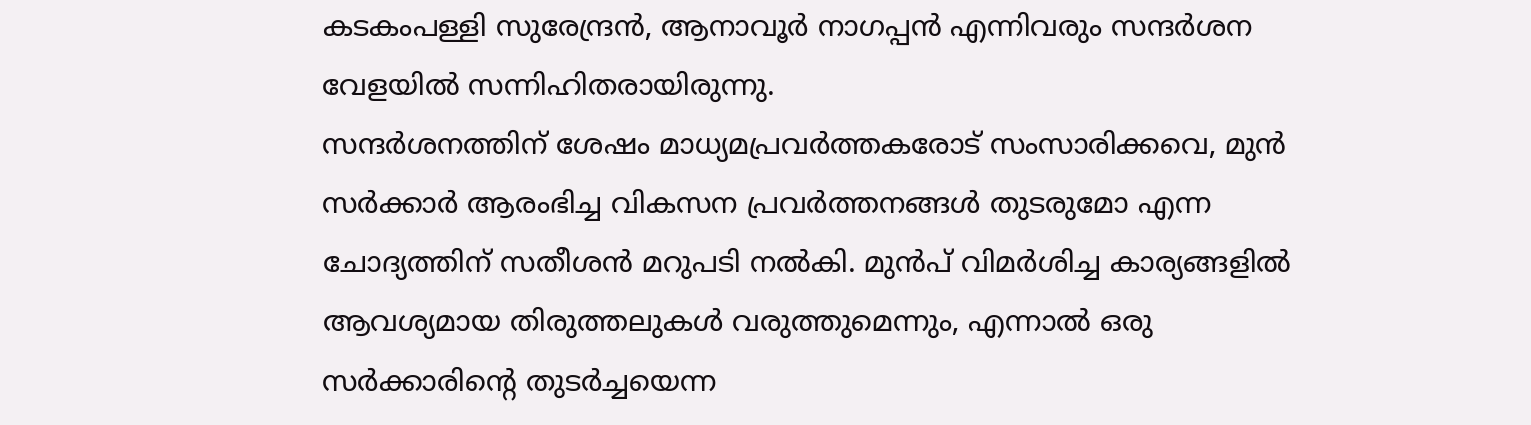കടകംപള്ളി സുരേന്ദ്രൻ, ആനാവൂർ നാഗപ്പൻ എന്നിവരും സന്ദർശന വേളയിൽ സന്നിഹിതരായിരുന്നു.
സന്ദർശനത്തിന് ശേഷം മാധ്യമപ്രവർത്തകരോട് സംസാരിക്കവെ, മുൻ സർക്കാർ ആരംഭിച്ച വികസന പ്രവർത്തനങ്ങൾ തുടരുമോ എന്ന ചോദ്യത്തിന് സതീശൻ മറുപടി നൽകി. മുൻപ് വിമർശിച്ച കാര്യങ്ങളിൽ ആവശ്യമായ തിരുത്തലുകൾ വരുത്തുമെന്നും, എന്നാൽ ഒരു സർക്കാരിന്റെ തുടർച്ചയെന്ന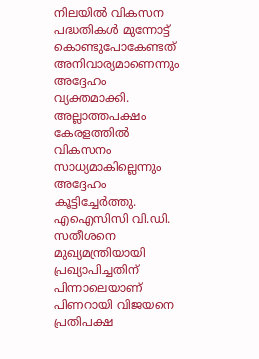നിലയിൽ വികസന പദ്ധതികൾ മുന്നോട്ട് കൊണ്ടുപോകേണ്ടത് അനിവാര്യമാണെന്നും അദ്ദേഹം വ്യക്തമാക്കി. അല്ലാത്തപക്ഷം കേരളത്തിൽ വികസനം സാധ്യമാകില്ലെന്നും അദ്ദേഹം കൂട്ടിച്ചേർത്തു.
എഐസിസി വി.ഡി. സതീശനെ മുഖ്യമന്ത്രിയായി പ്രഖ്യാപിച്ചതിന് പിന്നാലെയാണ് പിണറായി വിജയനെ പ്രതിപക്ഷ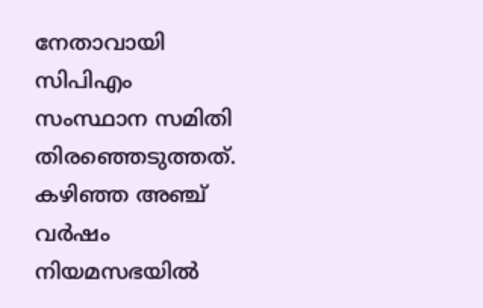നേതാവായി സിപിഎം സംസ്ഥാന സമിതി തിരഞ്ഞെടുത്തത്. കഴിഞ്ഞ അഞ്ച് വർഷം നിയമസഭയിൽ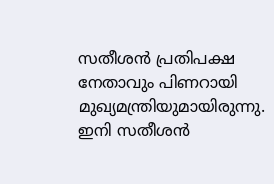സതീശൻ പ്രതിപക്ഷ നേതാവും പിണറായി മുഖ്യമന്ത്രിയുമായിരുന്നു. ഇനി സതീശൻ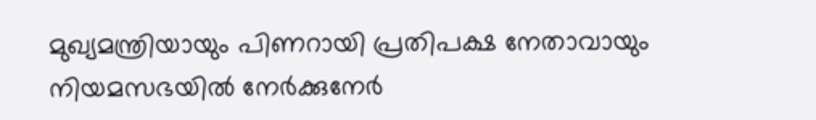മുഖ്യമന്ത്രിയായും പിണറായി പ്രതിപക്ഷ നേതാവായും നിയമസഭയിൽ നേർക്കുനേർ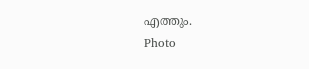എത്തും.
Photo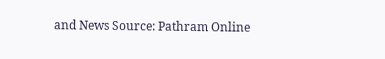and News Source: Pathram Online